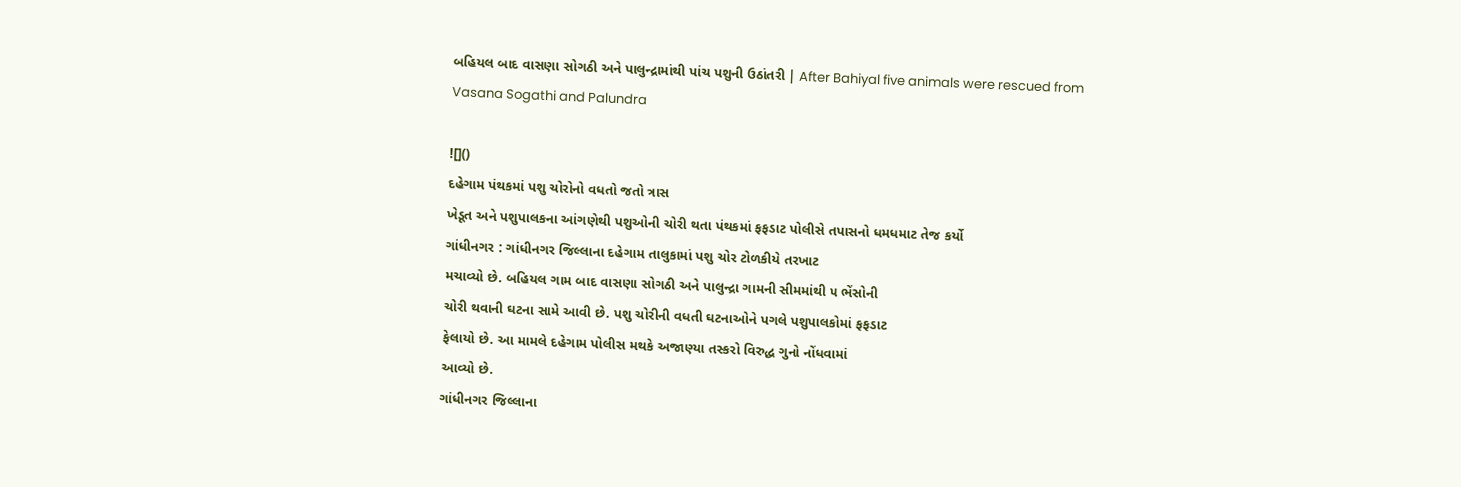બહિયલ બાદ વાસણા સોગઠી અને પાલુન્દ્રામાંથી પાંચ પશુની ઉઠાંતરી | After Bahiyal five animals were rescued from Vasana Sogathi and Palundra

![]()
દહેગામ પંથકમાં પશુ ચોરોનો વધતો જતો ત્રાસ
ખેડૂત અને પશુપાલકના આંગણેથી પશુઓની ચોરી થતા પંથકમાં ફફડાટ પોલીસે તપાસનો ધમધમાટ તેજ કર્યો
ગાંધીનગર : ગાંધીનગર જિલ્લાના દહેગામ તાલુકામાં પશુ ચોર ટોળકીયે તરખાટ
મચાવ્યો છે. બહિયલ ગામ બાદ વાસણા સોગઠી અને પાલુન્દ્રા ગામની સીમમાંથી ૫ ભેંસોની
ચોરી થવાની ઘટના સામે આવી છે. પશુ ચોરીની વધતી ઘટનાઓને પગલે પશુપાલકોમાં ફફડાટ
ફેલાયો છે. આ મામલે દહેગામ પોલીસ મથકે અજાણ્યા તસ્કરો વિરુદ્ધ ગુનો નોંધવામાં
આવ્યો છે.
ગાંધીનગર જિલ્લાના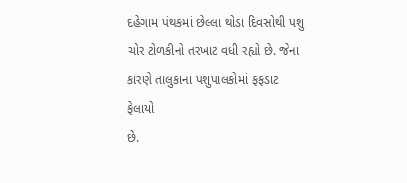દહેગામ પંથકમાં છેલ્લા થોડા દિવસોથી પશુ
ચોર ટોળકીનો તરખાટ વધી રહ્યો છે. જેના કારણે તાલુકાના પશુપાલકોમાં ફફડાટ ફેલાયો
છે.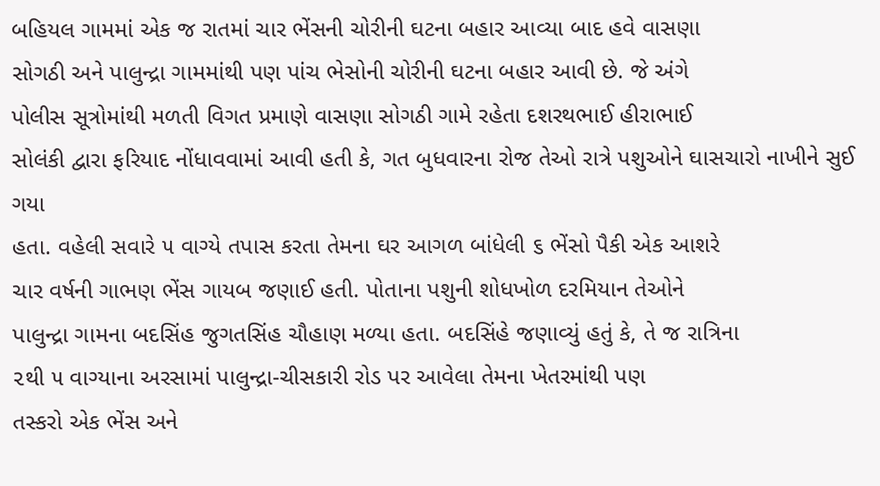બહિયલ ગામમાં એક જ રાતમાં ચાર ભેંસની ચોરીની ઘટના બહાર આવ્યા બાદ હવે વાસણા
સોગઠી અને પાલુન્દ્રા ગામમાંથી પણ પાંચ ભેસોની ચોરીની ઘટના બહાર આવી છે. જે અંગે
પોલીસ સૂત્રોમાંથી મળતી વિગત પ્રમાણે વાસણા સોગઠી ગામે રહેતા દશરથભાઈ હીરાભાઈ
સોલંકી દ્વારા ફરિયાદ નોંધાવવામાં આવી હતી કે, ગત બુધવારના રોજ તેઓ રાત્રે પશુઓને ઘાસચારો નાખીને સુઈ ગયા
હતા. વહેલી સવારે ૫ વાગ્યે તપાસ કરતા તેમના ઘર આગળ બાંધેલી ૬ ભેંસો પૈકી એક આશરે
ચાર વર્ષની ગાભણ ભેંસ ગાયબ જણાઈ હતી. પોતાના પશુની શોધખોળ દરમિયાન તેઓને
પાલુન્દ્રા ગામના બદસિંહ જુગતસિંહ ચૌહાણ મળ્યા હતા. બદસિંહે જણાવ્યું હતું કે, તે જ રાત્રિના
૨થી ૫ વાગ્યાના અરસામાં પાલુન્દ્રા-ચીસકારી રોડ પર આવેલા તેમના ખેતરમાંથી પણ
તસ્કરો એક ભેંસ અને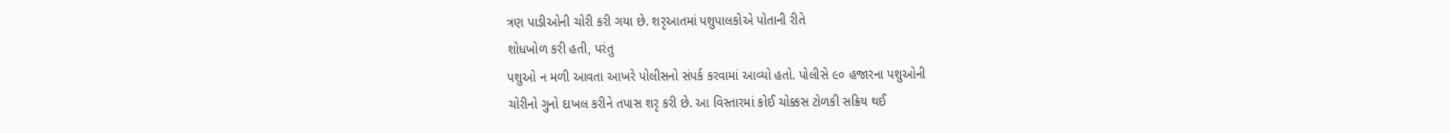ત્રણ પાડીઓની ચોરી કરી ગયા છે. શરૃઆતમાં પશુપાલકોએ પોતાની રીતે
શોધખોળ કરી હતી, પરંતુ
પશુઓ ન મળી આવતા આખરે પોલીસનો સંપર્ક કરવામાં આવ્યો હતો. પોલીસે ૯૦ હજારના પશુઓની
ચોરીનો ગુનો દાખલ કરીને તપાસ શરૃ કરી છે. આ વિસ્તારમાં કોઈ ચોક્કસ ટોળકી સક્રિય થઈ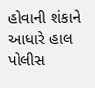હોવાની શંકાને આધારે હાલ પોલીસ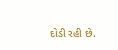દોડી રહી છે.